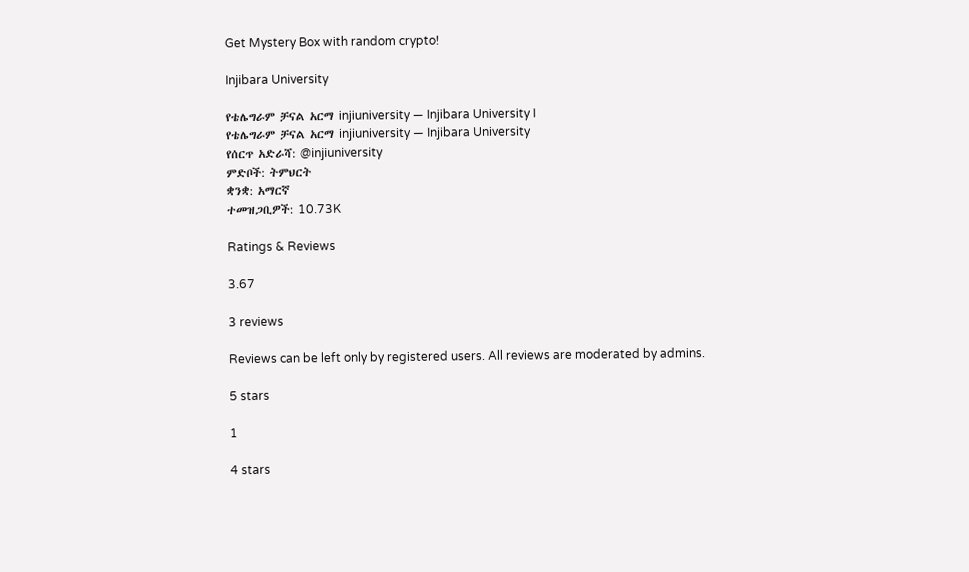Get Mystery Box with random crypto!

Injibara University

የቴሌግራም ቻናል አርማ injiuniversity — Injibara University I
የቴሌግራም ቻናል አርማ injiuniversity — Injibara University
የሰርጥ አድራሻ: @injiuniversity
ምድቦች: ትምህርት
ቋንቋ: አማርኛ
ተመዝጋቢዎች: 10.73K

Ratings & Reviews

3.67

3 reviews

Reviews can be left only by registered users. All reviews are moderated by admins.

5 stars

1

4 stars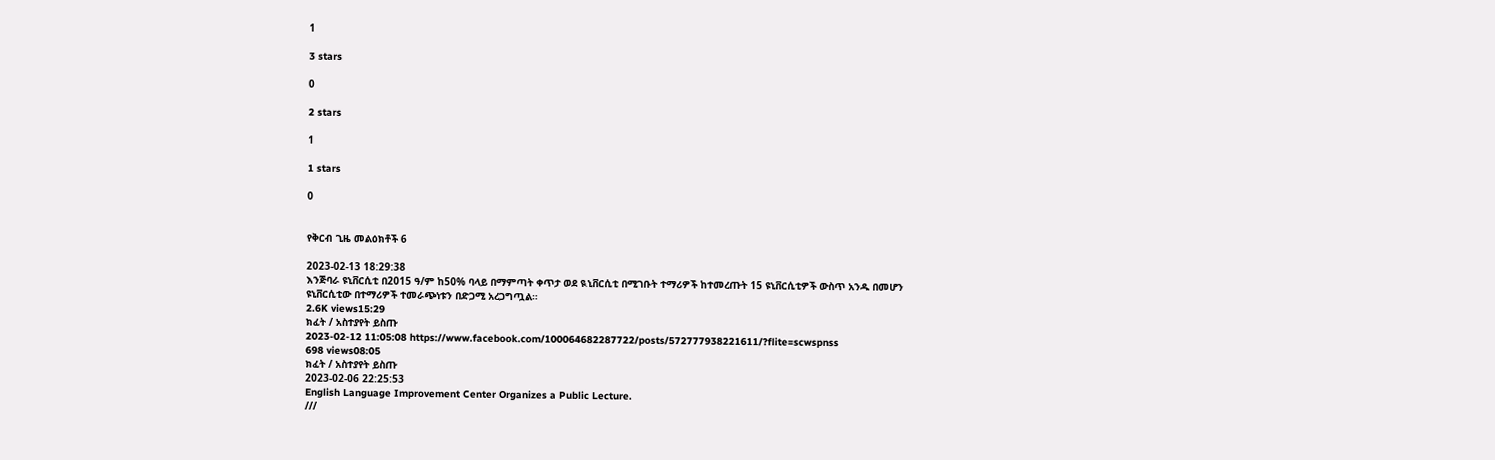1

3 stars

0

2 stars

1

1 stars

0


የቅርብ ጊዜ መልዕክቶች 6

2023-02-13 18:29:38
እንጅባራ ዩኒቨርሲቲ በ2015 ዓ/ም ከ50% ባላይ በማምጣት ቀጥታ ወደ ዪኒቨርሲቲ በሚገቡት ተማሪዎች ከተመረጡት 15 ዩኒቨርሲቲዎች ውስጥ አንዱ በመሆን ዩኒቨርሲቲው በተማሪዎች ተመራጭነቱን በድጋሚ አረጋግጧል።
2.6K views15:29
ክፈት / አስተያየት ይስጡ
2023-02-12 11:05:08 https://www.facebook.com/100064682287722/posts/572777938221611/?flite=scwspnss
698 views08:05
ክፈት / አስተያየት ይስጡ
2023-02-06 22:25:53
English Language Improvement Center Organizes a Public Lecture.
///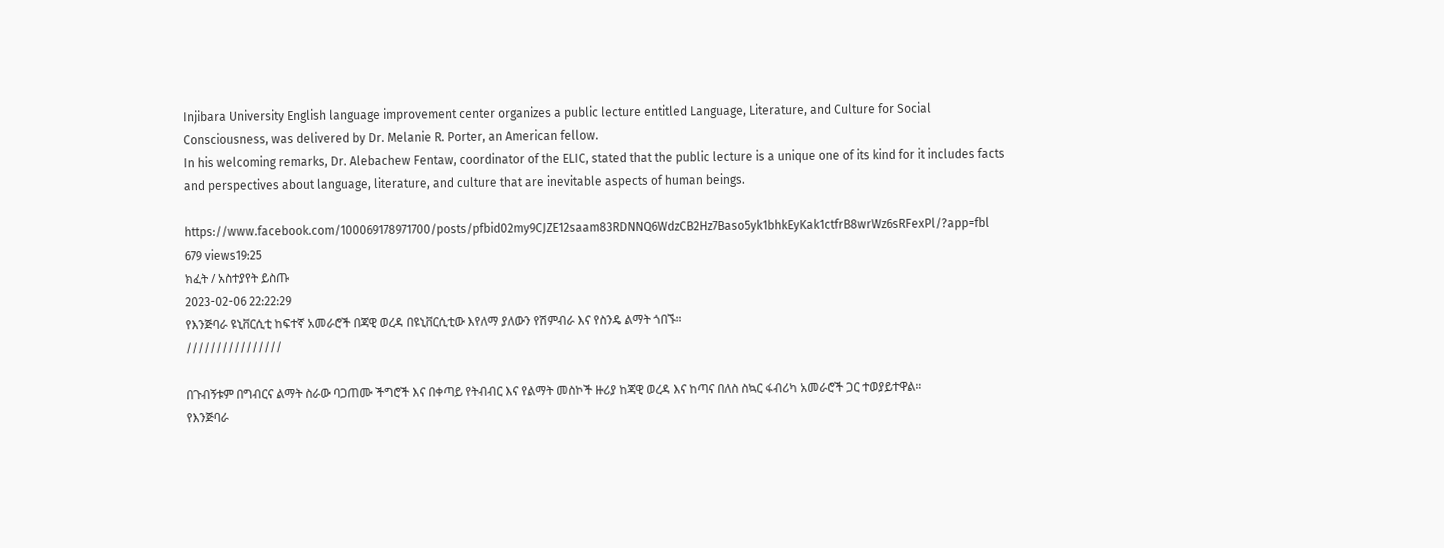Injibara University English language improvement center organizes a public lecture entitled Language, Literature, and Culture for Social Consciousness, was delivered by Dr. Melanie R. Porter, an American fellow.
In his welcoming remarks, Dr. Alebachew Fentaw, coordinator of the ELIC, stated that the public lecture is a unique one of its kind for it includes facts and perspectives about language, literature, and culture that are inevitable aspects of human beings.

https://www.facebook.com/100069178971700/posts/pfbid02my9CJZE12saam83RDNNQ6WdzCB2Hz7Baso5yk1bhkEyKak1ctfrB8wrWz6sRFexPl/?app=fbl
679 views19:25
ክፈት / አስተያየት ይስጡ
2023-02-06 22:22:29
የእንጅባራ ዩኒቨርሲቲ ከፍተኛ አመራሮች በጃዊ ወረዳ በዩኒቨርሲቲው እየለማ ያለውን የሽምብራ እና የስንዴ ልማት ጎበኙ።
////////////////

በጉብኝቱም በግብርና ልማት ስራው ባጋጠሙ ችግሮች እና በቀጣይ የትብብር እና የልማት መስኮች ዙሪያ ከጃዊ ወረዳ እና ከጣና በለስ ስኳር ፋብሪካ አመራሮች ጋር ተወያይተዋል።
የእንጅባራ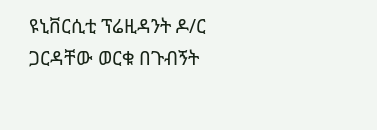ዩኒቨርሲቲ ፕሬዚዳንት ዶ/ር ጋርዳቸው ወርቁ በጉብኝት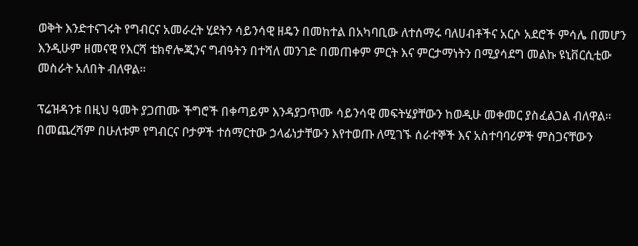ወቅት እንድተናገሩት የግብርና አመራረት ሂደትን ሳይንሳዊ ዘዴን በመከተል በአካባቢው ለተሰማሩ ባለሀብቶችና አርሶ አደሮች ምሳሌ በመሆን እንዲሁም ዘመናዊ የእርሻ ቴክኖሎጂንና ግብዓትን በተሻለ መንገድ በመጠቀም ምርት እና ምርታማነትን በሚያሳደግ መልኩ ዩኒቨርሲቲው መስራት አለበት ብለዋል።

ፕሬዝዳንቱ በዚህ ዓመት ያጋጠሙ ችግሮች በቀጣይም እንዳያጋጥሙ ሳይንሳዊ መፍትሄያቸውን ከወዲሁ መቀመር ያስፈልጋል ብለዋል።
በመጨረሻም በሁለቱም የግብርና ቦታዎች ተሰማርተው ኃላፊነታቸውን እየተወጡ ለሚገኙ ሰራተኞች እና አስተባባሪዎች ምስጋናቸውን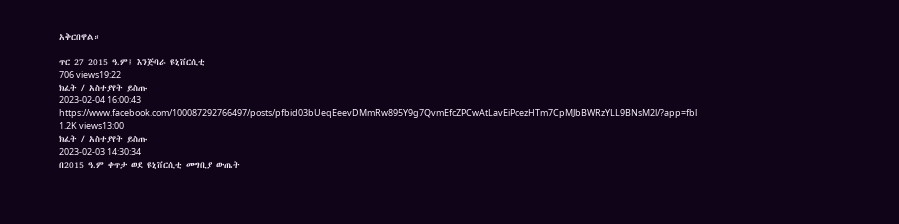አቅርበዋል።

ጥር 27 2015 ዓ.ም፤ እንጅባራ ዩኒቨርሲቲ
706 views19:22
ክፈት / አስተያየት ይስጡ
2023-02-04 16:00:43 https://www.facebook.com/100087292766497/posts/pfbid03bUeqEeevDMmRw895Y9g7QvmEfcZPCwAtLavEiPcezHTm7CpMJbBWRzYLL9BNsM2l/?app=fbl
1.2K views13:00
ክፈት / አስተያየት ይስጡ
2023-02-03 14:30:34
በ2015 ዓ.ም ቀጥታ ወደ ዩኒቨርሲቲ መግቢያ ውጤት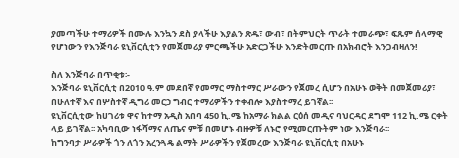ያመጣችሁ ተማሪዎች በሙሉ እንኳን ደስ ያላችሁ እያልን ጽዱ፣ ውብ፣ በትምህርት ጥራት ተመራጭ፣ ፍጹም ሰላማዊ የሆነውን የእንጅባራ ዩኒቨርሲቲን የመጀመሪያ ምርጫችሁ አድርጋችሁ እንድትመርጡ በአክብሮት እንጋብዛለን!

ስለ እንጅባራ በጥቂቱ፡-
እንጅባራ ዩኒቨርሲቲ በ2010 ዓ.ም መደበኛ የመማር ማስተማር ሥራውን የጀመረ ሲሆን በአሁኑ ወቅት በመጀመሪያ፣ በሁለተኛ እና በሦስተኛ ዲግሪ መርኃ ግብር ተማሪዎችን ተቀብሎ እያስተማረ ይገኛል፡፡
ዩኒቨርሲቲው ከሀገሪቱ ዋና ከተማ አዲስ አበባ 450 ኪ.ሜ ከአማራ ክልል ርዕሰ መዲና ባህርዳር ደግሞ 112 ኪ.ሜ ርቀት ላይ ይገኛል፡፡ አካባቢው ነፋሻማና ለጤና ምቹ በመሆኑ ብዙዎቹ ለኑሮ የሚመርጡትም ነው እንጅባራ፡፡
ከግንባታ ሥራዎች ጎን ለጎን አረንጓዴ ልማት ሥራዎችን የጀመረው እንጅባራ ዩኒቨርሲቲ በአሁኑ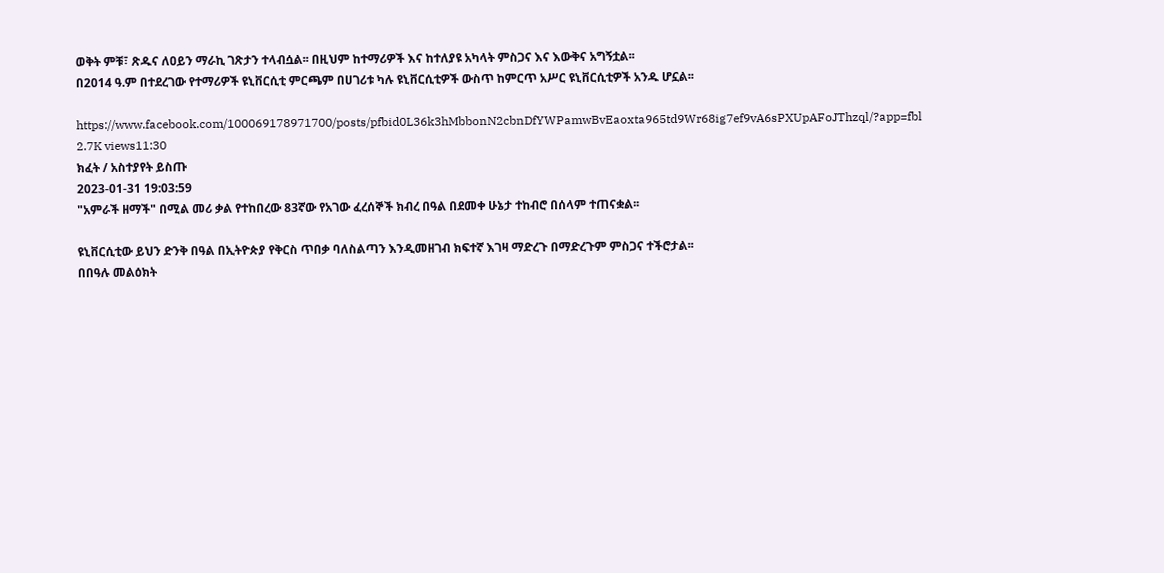ወቅት ምቹ፣ ጽዱና ለዐይን ማራኪ ገጽታን ተላብሷል፡፡ በዚህም ከተማሪዎች እና ከተለያዩ አካላት ምስጋና እና እውቅና አግኝቷል፡፡
በ2014 ዓ.ም በተደረገው የተማሪዎች ዩኒቨርሲቲ ምርጫም በሀገሪቱ ካሉ ዩኒቨርሲቲዎች ውስጥ ከምርጥ አሥር ዩኒቨርሲቲዎች አንዱ ሆኗል፡፡

https://www.facebook.com/100069178971700/posts/pfbid0L36k3hMbbonN2cbnDfYWPamwBvEaoxta965td9Wr68ig7ef9vA6sPXUpAFoJThzql/?app=fbl
2.7K views11:30
ክፈት / አስተያየት ይስጡ
2023-01-31 19:03:59
"አምራች ዘማች" በሚል መሪ ቃል የተከበረው 83ኛው የአገው ፈረሰኞች ክብረ በዓል በደመቀ ሁኔታ ተከብሮ በሰላም ተጠናቋል፡፡

ዩኒቨርሲቲው ይህን ድንቅ በዓል በኢትዮጵያ የቅርስ ጥበቃ ባለስልጣን እንዲመዘገብ ክፍተኛ እገዛ ማድረጉ በማድረጉም ምስጋና ተችሮታል፡፡
በበዓሉ መልዕክት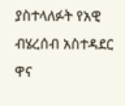ያስተላለፉት የአዊ ብሄረሰብ አስተዳደር ዋና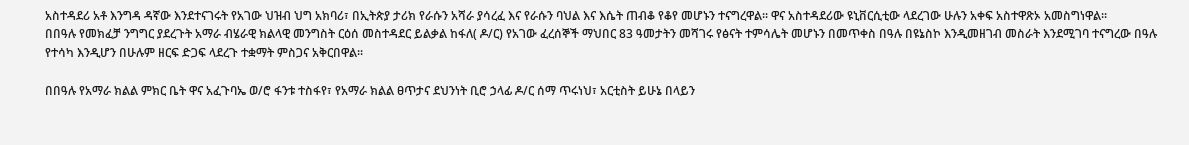አስተዳደሪ አቶ እንግዳ ዳኛው እንደተናገሩት የአገው ህዝብ ህግ አክባሪ፣ በኢትጵያ ታሪክ የራሱን አሻራ ያሳረፈ እና የራሱን ባህል እና እሴት ጠብቆ የቆየ መሆኑን ተናግረዋል፡፡ ዋና አስተዳደሪው ዩኒቨርሲቲው ላደረገው ሁሉን አቀፍ አስተዋጽኦ አመስግነዋል፡፡
በበዓሉ የመክፈቻ ንግግር ያደረጉት አማራ ብሄራዊ ክልላዊ መንግስት ርዕሰ መስተዳደር ይልቃል ከፋለ( ዶ/ር) የአገው ፈረሰኞች ማህበር 83 ዓመታትን መሻገሩ የፅናት ተምሳሌት መሆኑን በመጥቀስ በዓሉ በዩኔስኮ እንዲመዘገብ መስራት እንደሚገባ ተናግረው በዓሉ የተሳካ እንዲሆን በሁሉም ዘርፍ ድጋፍ ላደረጉ ተቋማት ምስጋና አቅርበዋል፡፡

በበዓሉ የአማራ ክልል ምክር ቤት ዋና አፈጉባኤ ወ/ሮ ፋንቱ ተስፋየ፣ የአማራ ክልል ፀጥታና ደህንነት ቢሮ ኃላፊ ዶ/ር ሰማ ጥሩነህ፣ አርቲስት ይሁኔ በላይን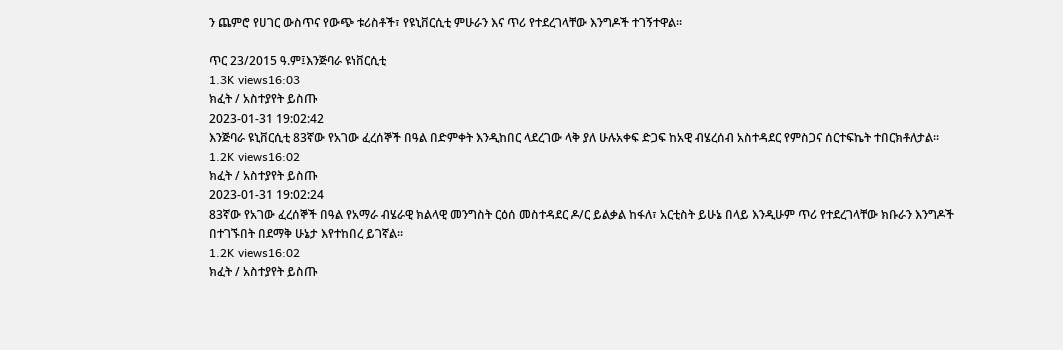ን ጨምሮ የሀገር ውስጥና የውጭ ቱሪስቶች፣ የዩኒቨርሲቲ ምሁራን እና ጥሪ የተደረገላቸው እንግዶች ተገኝተዋል፡፡

ጥር 23/2015 ዓ.ም፤እንጅባራ ዩነቨርሲቲ
1.3K views16:03
ክፈት / አስተያየት ይስጡ
2023-01-31 19:02:42
እንጅባራ ዩኒቨርሲቲ 83ኛው የአገው ፈረሰኞች በዓል በድምቀት እንዲከበር ላደረገው ላቅ ያለ ሁሉአቀፍ ድጋፍ ከአዊ ብሄረሰብ አስተዳደር የምስጋና ሰርተፍኬት ተበርክቶለታል።
1.2K views16:02
ክፈት / አስተያየት ይስጡ
2023-01-31 19:02:24
83ኛው የአገው ፈረሰኞች በዓል የአማራ ብሄራዊ ክልላዊ መንግስት ርዕሰ መስተዳደር ዶ/ር ይልቃል ከፋለ፣ አርቲስት ይሁኔ በላይ እንዲሁም ጥሪ የተደረገላቸው ክቡራን እንግዶች በተገኙበት በደማቅ ሁኔታ እየተከበረ ይገኛል።
1.2K views16:02
ክፈት / አስተያየት ይስጡ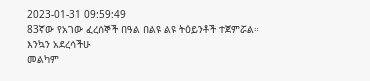2023-01-31 09:59:49
83ኛው የአገው ፈረሰኞች በዓል በልዩ ልዩ ትዕይንቶች ተጀምሯል።
እንኳን አደረሳችሁ
መልካም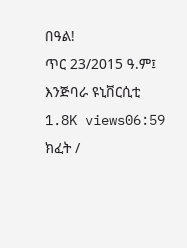በዓል!
ጥር 23/2015 ዓ.ም፤ እንጅባራ ዩኒቨርሲቲ
1.8K views06:59
ክፈት /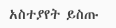አስተያየት ይስጡ